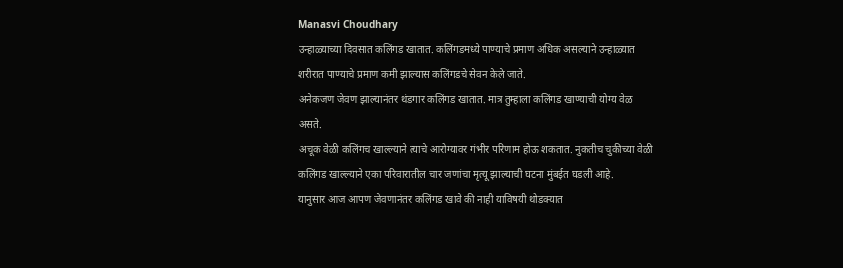Manasvi Choudhary
उन्हाळ्याच्या दिवसात कलिंगड खातात. कलिंगडमध्ये पाण्याचे प्रमाण अधिक असल्याने उन्हाळ्यात शरीरात पाण्याचे प्रमाण कमी झाल्यास कलिंगडचे सेवन केले जाते.
अनेकजण जेवण झाल्यानंतर थंडगार कलिंगड खातात. मात्र तुम्हाला कलिंगड खाण्याची योग्य वेळ असते.
अचूक वेळी कलिंगच खाल्ल्याने त्याचे आरोग्यावर गंभीर परिणाम होऊ शकतात. नुकतीच चुकीच्या वेळी कलिंगड खाल्ल्याने एका परिवारातील चार जणांचा मृत्यू झाल्याची घटना मुंबईत घडली आहे.
यानुसार आज आपण जेवणानंतर कलिंगड खावे की नाही याविषयी थोडक्यात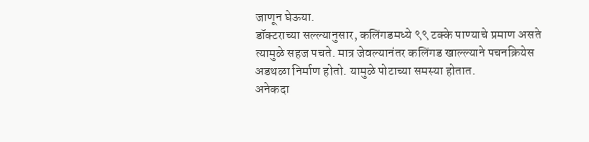जाणून घेऊया.
डॉक्टराच्या सल्ल्यानुसार, कलिंगडमध्ये ९९ टक्के पाण्याचे प्रमाण असते त्यामुळे सहज पचते. मात्र जेवल्यानंतर कलिंगड खाल्ल्याने पचनक्रियेस अडथळा निर्माण होतो. यामुळे पोटाच्या समस्या होतात.
अनेकदा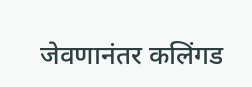जेवणानंतर कलिंगड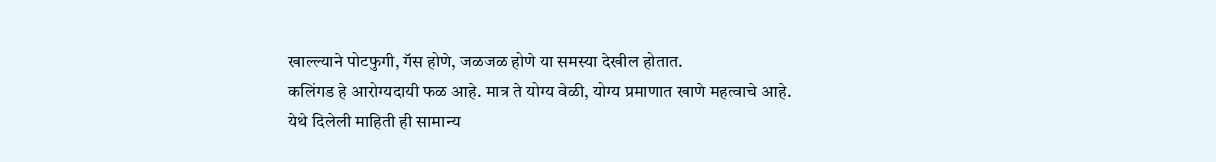खाल्ल्याने पोटफुगी, गॅस होणे, जळजळ होणे या समस्या देखील होतात.
कलिंगड हे आरोग्यदायी फळ आहे. मात्र ते योग्य वेळी, योग्य प्रमाणात खाणे महत्वाचे आहे.
येथे दिलेली माहिती ही सामान्य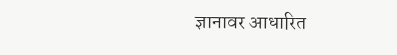ज्ञानावर आधारित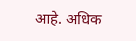आहे. अधिक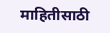माहितीसाठी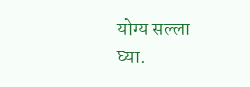योग्य सल्ला घ्या.